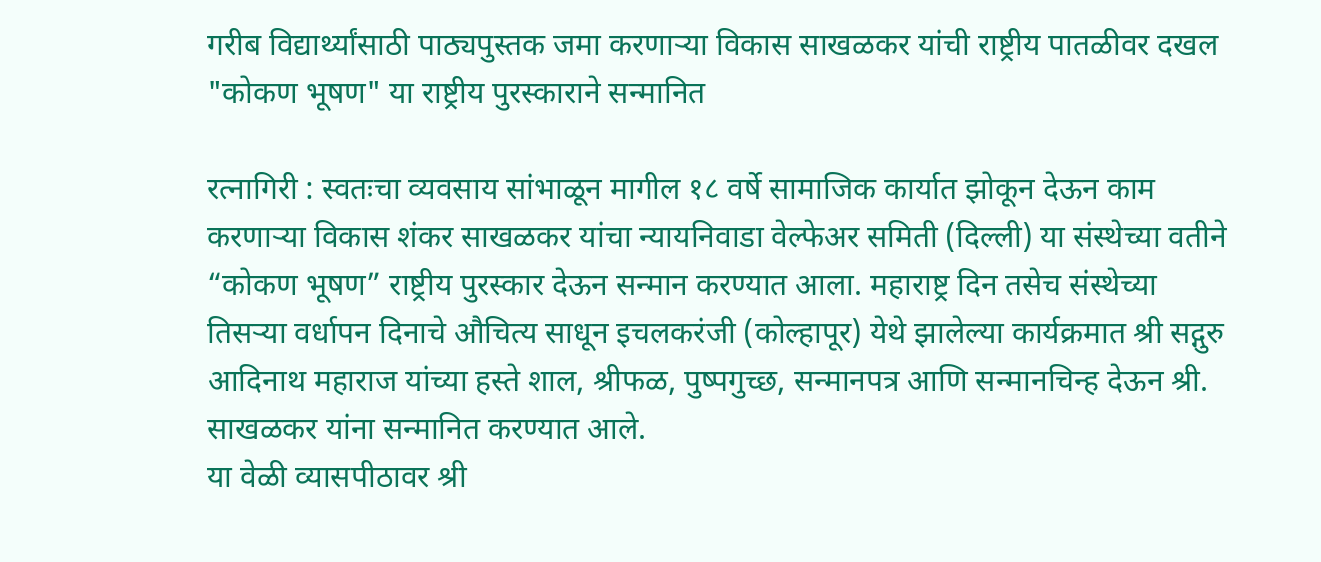गरीब विद्यार्थ्यांसाठी पाठ्यपुस्तक जमा करणाऱ्या विकास साखळकर यांची राष्ट्रीय पातळीवर दखल
"कोकण भूषण" या राष्ट्रीय पुरस्काराने सन्मानित

रत्नागिरी : स्वतःचा व्यवसाय सांभाळून मागील १८ वर्षे सामाजिक कार्यात झोकून देऊन काम करणाऱ्या विकास शंकर साखळकर यांचा न्यायनिवाडा वेल्फेअर समिती (दिल्ली) या संस्थेच्या वतीने “कोकण भूषण” राष्ट्रीय पुरस्कार देऊन सन्मान करण्यात आला. महाराष्ट्र दिन तसेच संस्थेच्या तिसऱ्या वर्धापन दिनाचे औचित्य साधून इचलकरंजी (कोल्हापूर) येथे झालेल्या कार्यक्रमात श्री सद्गुरु आदिनाथ महाराज यांच्या हस्ते शाल, श्रीफळ, पुष्पगुच्छ, सन्मानपत्र आणि सन्मानचिन्ह देऊन श्री. साखळकर यांना सन्मानित करण्यात आले.
या वेळी व्यासपीठावर श्री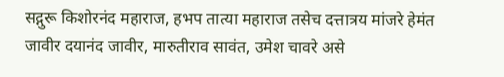सद्गुरू किशोरनंद महाराज, हभप तात्या महाराज तसेच दत्तात्रय मांजरे हेमंत जावीर दयानंद जावीर, मारुतीराव सावंत, उमेश चावरे असे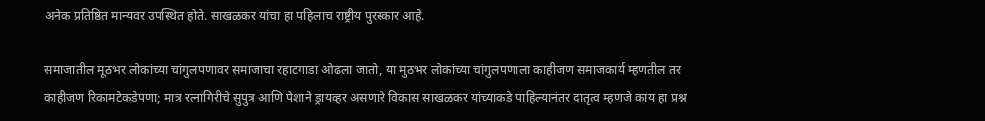अनेक प्रतिष्ठित मान्यवर उपस्थित होते. साखळकर यांचा हा पहिलाच राष्ट्रीय पुरस्कार आहे.

समाजातील मूठभर लोकांच्या चांगुलपणावर समाजाचा रहाटगाडा ओढला जातो, या मुठभर लोकांच्या चांगुलपणाला काहीजण समाजकार्य म्हणतील तर काहीजण रिकामटेकडेपणा; मात्र रत्नागिरीचे सुपुत्र आणि पेशाने ड्रायव्हर असणारे विकास साखळकर यांच्याकडे पाहिल्यानंतर दातृत्व म्हणजे काय हा प्रश्न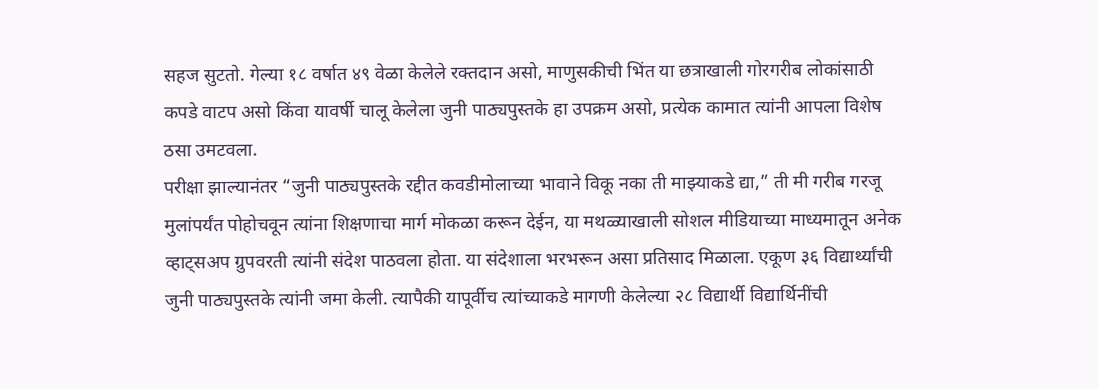सहज सुटतो. गेल्या १८ वर्षात ४९ वेळा केलेले रक्तदान असो, माणुसकीची भिंत या छत्राखाली गोरगरीब लोकांसाठी कपडे वाटप असो किंवा यावर्षी चालू केलेला जुनी पाठ्यपुस्तके हा उपक्रम असो, प्रत्येक कामात त्यांनी आपला विशेष ठसा उमटवला.
परीक्षा झाल्यानंतर “जुनी पाठ्यपुस्तके रद्दीत कवडीमोलाच्या भावाने विकू नका ती माझ्याकडे द्या,” ती मी गरीब गरजू मुलांपर्यंत पोहोचवून त्यांना शिक्षणाचा मार्ग मोकळा करून देईन, या मथळ्याखाली सोशल मीडियाच्या माध्यमातून अनेक व्हाट्सअप ग्रुपवरती त्यांनी संदेश पाठवला होता. या संदेशाला भरभरून असा प्रतिसाद मिळाला. एकूण ३६ विद्यार्थ्यांची जुनी पाठ्यपुस्तके त्यांनी जमा केली. त्यापैकी यापूर्वीच त्यांच्याकडे मागणी केलेल्या २८ विद्यार्थी विद्यार्थिनींची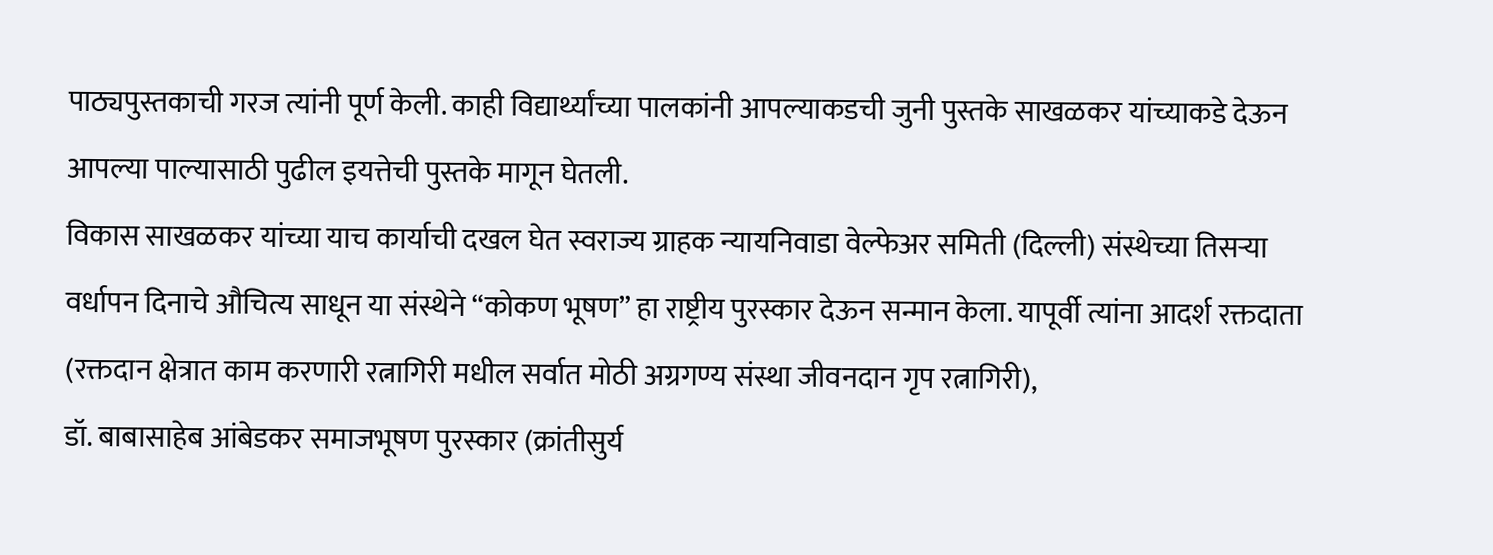पाठ्यपुस्तकाची गरज त्यांनी पूर्ण केली. काही विद्यार्थ्यांच्या पालकांनी आपल्याकडची जुनी पुस्तके साखळकर यांच्याकडे देऊन आपल्या पाल्यासाठी पुढील इयत्तेची पुस्तके मागून घेतली.
विकास साखळकर यांच्या याच कार्याची दखल घेत स्वराज्य ग्राहक न्यायनिवाडा वेल्फेअर समिती (दिल्ली) संस्थेच्या तिसऱ्या वर्धापन दिनाचे औचित्य साधून या संस्थेने “कोकण भूषण” हा राष्ट्रीय पुरस्कार देऊन सन्मान केला. यापूर्वी त्यांना आदर्श रक्तदाता (रक्तदान क्षेत्रात काम करणारी रत्नागिरी मधील सर्वात मोठी अग्रगण्य संस्था जीवनदान गृप रत्नागिरी),
डॉ. बाबासाहेब आंबेडकर समाजभूषण पुरस्कार (क्रांतीसुर्य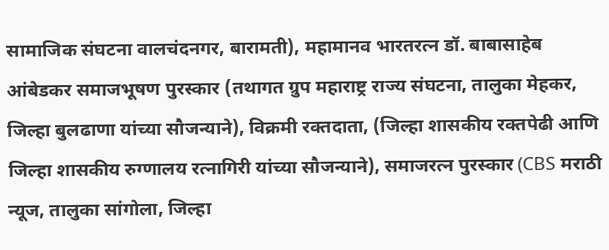सामाजिक संघटना वालचंदनगर, बारामती), महामानव भारतरत्न डॉ. बाबासाहेब आंबेडकर समाजभूषण पुरस्कार (तथागत ग्रुप महाराष्ट्र राज्य संघटना, तालुका मेहकर, जिल्हा बुलढाणा यांच्या सौजन्याने), विक्रमी रक्तदाता, (जिल्हा शासकीय रक्तपेढी आणि जिल्हा शासकीय रुग्णालय रत्नागिरी यांच्या सौजन्याने), समाजरत्न पुरस्कार (CBS मराठी न्यूज, तालुका सांगोला, जिल्हा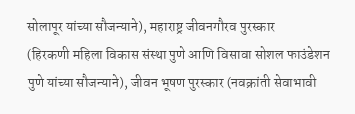सोलापूर यांच्या सौजन्याने), महाराष्ट्र जीवनगौरव पुरस्कार
(हिरकणी महिला विकास संस्था पुणे आणि विसावा सोशल फाउंडेशन पुणे यांच्या सौजन्याने), जीवन भूषण पुरस्कार (नवक्रांती सेवाभावी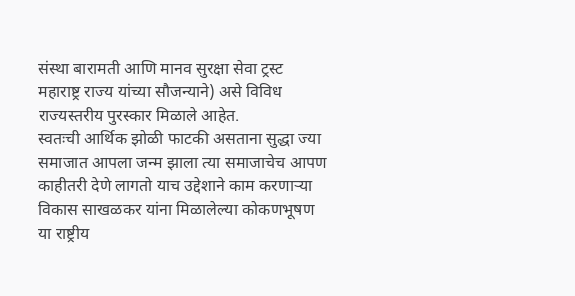संस्था बारामती आणि मानव सुरक्षा सेवा ट्रस्ट महाराष्ट्र राज्य यांच्या सौजन्याने) असे विविध राज्यस्तरीय पुरस्कार मिळाले आहेत.
स्वतःची आर्थिक झोळी फाटकी असताना सुद्धा ज्या समाजात आपला जन्म झाला त्या समाजाचेच आपण काहीतरी देणे लागतो याच उद्देशाने काम करणाऱ्या विकास साखळकर यांना मिळालेल्या कोकणभूषण या राष्ट्रीय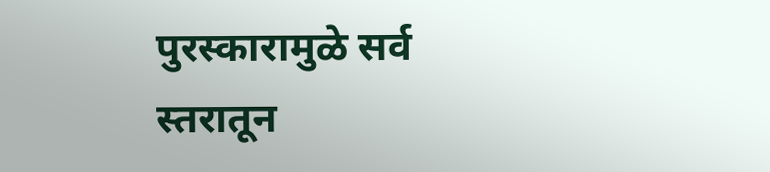पुरस्कारामुळे सर्व स्तरातून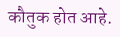कौतुक होत आहे.